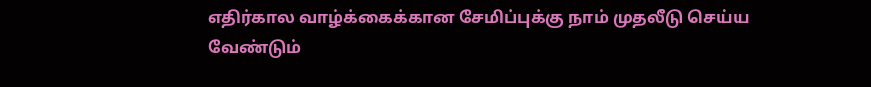எதிர்கால வாழ்க்கைக்கான சேமிப்புக்கு நாம் முதலீடு செய்ய வேண்டும்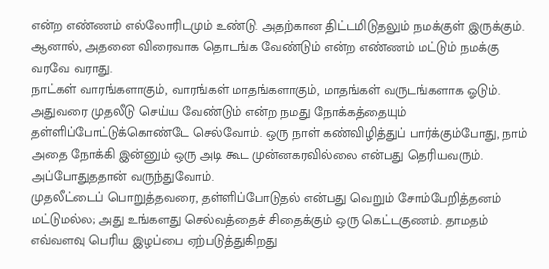என்ற எண்ணம் எல்லோரிடமும் உண்டு. அதற்கான திட்டமிடுதலும் நமக்குள் இருக்கும். ஆனால், அதனை விரைவாக தொடங்க வேண்டும் என்ற எண்ணம் மட்டும் நமக்கு வரவே வராது.
நாட்கள் வாரங்களாகும், வாரங்கள் மாதங்களாகும், மாதங்கள் வருடங்களாக ஓடும். அதுவரை முதலீடு செய்ய வேண்டும் என்ற நமது நோக்கத்தையும் தள்ளிப்போட்டுக்கொண்டே செல்வோம். ஒரு நாள் கண்விழித்துப் பார்க்கும்போது, நாம் அதை நோக்கி இன்னும் ஒரு அடி கூட முன்னகரவில்லை என்பது தெரியவரும். அப்போதுததான் வருந்துவோம்.
முதலீட்டைப் பொறுத்தவரை, தள்ளிப்போடுதல் என்பது வெறும் சோம்பேறித்தனம் மட்டுமல்ல; அது உங்களது செல்வத்தைச் சிதைக்கும் ஒரு கெட்டகுணம். தாமதம் எவ்வளவு பெரிய இழப்பை ஏற்படுத்துகிறது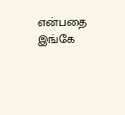என்பதை இங்கே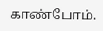காண்போம்.